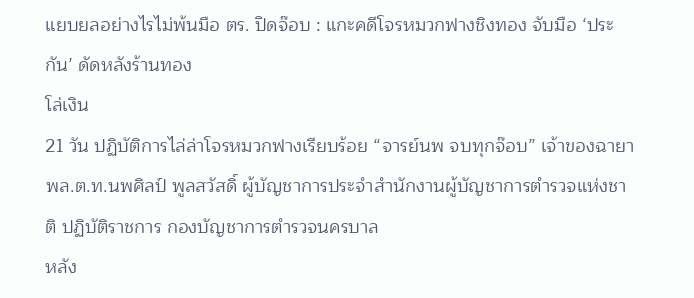แยบยลอย่างไรไม่พ้นมือ ตร. ปิดจ๊อบ : แกะคดีโจรหมวกฟางชิงทอง จับมือ ‘ประกัน’ ดัดหลังร้านทอง
โล่เงิน
21 วัน ปฏิบัติการไล่ล่าโจรหมวกฟางเรียบร้อย “จารย์นพ จบทุกจ๊อบ” เจ้าของฉายา พล.ต.ท.นพศิลป์ พูลสวัสดิ์ ผู้บัญชาการประจำสำนักงานผู้บัญชาการตำรวจแห่งชาติ ปฏิบัติราชการ กองบัญชาการตำรวจนครบาล
หลัง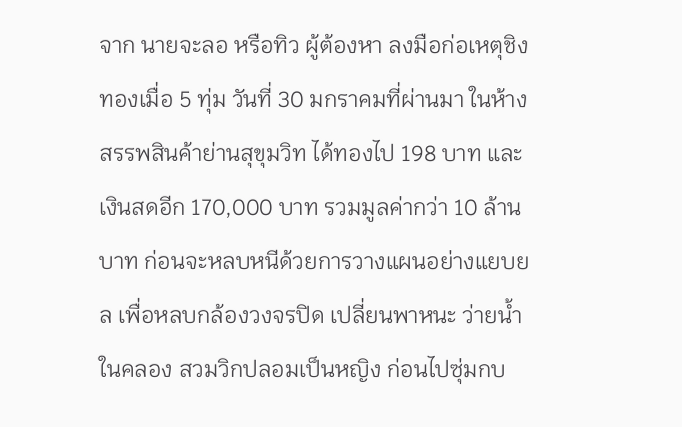จาก นายจะลอ หรือทิว ผู้ต้องหา ลงมือก่อเหตุชิงทองเมื่อ 5 ทุ่ม วันที่ 30 มกราคมที่ผ่านมา ในห้างสรรพสินค้าย่านสุขุมวิท ได้ทองไป 198 บาท และเงินสดอีก 170,000 บาท รวมมูลค่ากว่า 10 ล้านบาท ก่อนจะหลบหนีด้วยการวางแผนอย่างแยบยล เพื่อหลบกล้องวงจรปิด เปลี่ยนพาหนะ ว่ายน้ำในคลอง สวมวิกปลอมเป็นหญิง ก่อนไปซุ่มกบ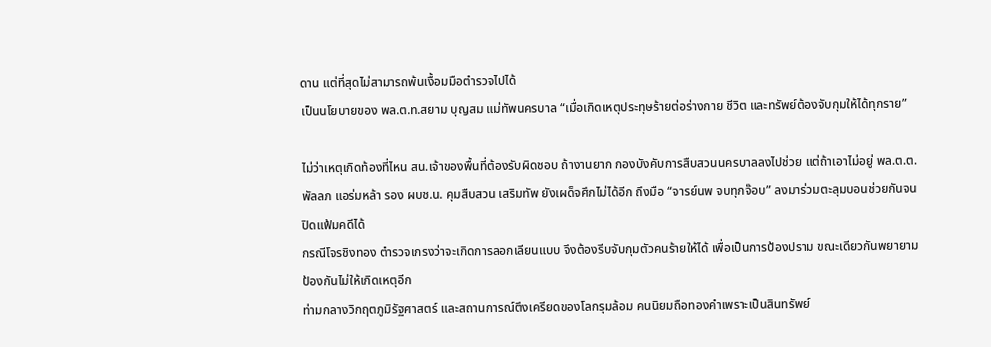ดาน แต่ที่สุดไม่สามารถพ้นเงื้อมมือตำรวจไปได้
เป็นนโยบายของ พล.ต.ท.สยาม บุญสม แม่ทัพนครบาล “เมื่อเกิดเหตุประทุษร้ายต่อร่างกาย ชีวิต และทรัพย์ต้องจับกุมให้ได้ทุกราย”

ไม่ว่าเหตุเกิดท้องที่ไหน สน.เจ้าของพื้นที่ต้องรับผิดชอบ ถ้างานยาก กองบังคับการสืบสวนนครบาลลงไปช่วย แต่ถ้าเอาไม่อยู่ พล.ต.ต.พัลลภ แอร่มหล้า รอง ผบช.น. คุมสืบสวน เสริมทัพ ยังเผด็จศึกไม่ได้อีก ถึงมือ “จารย์นพ จบทุกจ๊อบ” ลงมาร่วมตะลุมบอนช่วยกันจนปิดแฟ้มคดีได้
กรณีโจรชิงทอง ตำรวจเกรงว่าจะเกิดการลอกเลียนแบบ จึงต้องรีบจับกุมตัวคนร้ายให้ได้ เพื่อเป็นการป้องปราม ขณะเดียวกันพยายามป้องกันไม่ให้เกิดเหตุอีก
ท่ามกลางวิกฤตภูมิรัฐศาสตร์ และสถานการณ์ตึงเครียดของโลกรุมล้อม คนนิยมถือทองคำเพราะเป็นสินทรัพย์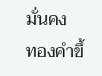มั่นคง
ทองคำขึ้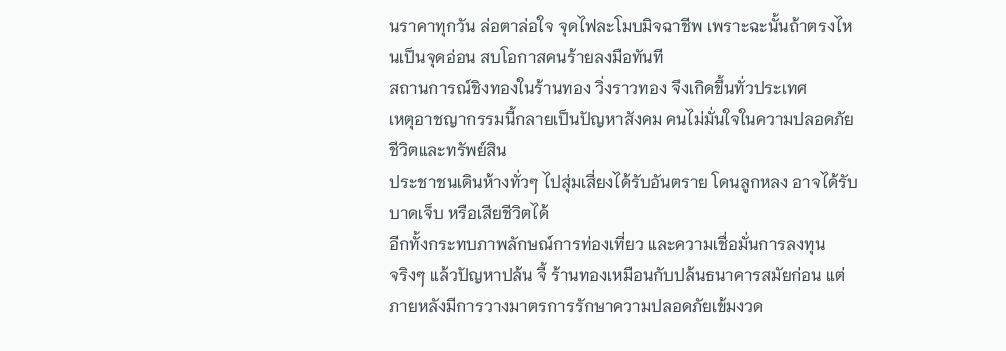นราคาทุกวัน ล่อตาล่อใจ จุดไฟละโมบมิจฉาชีพ เพราะฉะนั้นถ้าตรงไหนเป็นจุดอ่อน สบโอกาสคนร้ายลงมือทันที
สถานการณ์ชิงทองในร้านทอง วิ่งราวทอง จึงเกิดขึ้นทั่วประเทศ
เหตุอาชญากรรมนี้กลายเป็นปัญหาสังคม คนไม่มั่นใจในความปลอดภัยชีวิตและทรัพย์สิน
ประชาชนเดินห้างทั่วๆ ไปสุ่มเสี่ยงได้รับอันตราย โดนลูกหลง อาจได้รับบาดเจ็บ หรือเสียชีวิตได้
อีกทั้งกระทบภาพลักษณ์การท่องเที่ยว และความเชื่อมั่นการลงทุน
จริงๆ แล้วปัญหาปล้น จี้ ร้านทองเหมือนกับปล้นธนาคารสมัยก่อน แต่ภายหลังมีการวางมาตรการรักษาความปลอดภัยเข้มงวด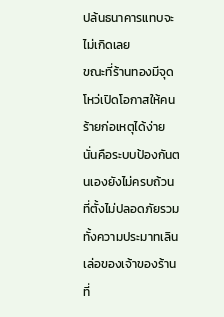ปล้นธนาคารแทบจะไม่เกิดเลย
ขณะที่ร้านทองมีจุดโหว่เปิดโอกาสให้คนร้ายก่อเหตุได้ง่าย นั่นคือระบบป้องกันตนเองยังไม่ครบถ้วน ที่ตั้งไม่ปลอดภัยรวมทั้งความประมาทเลินเล่อของเจ้าของร้าน
ที่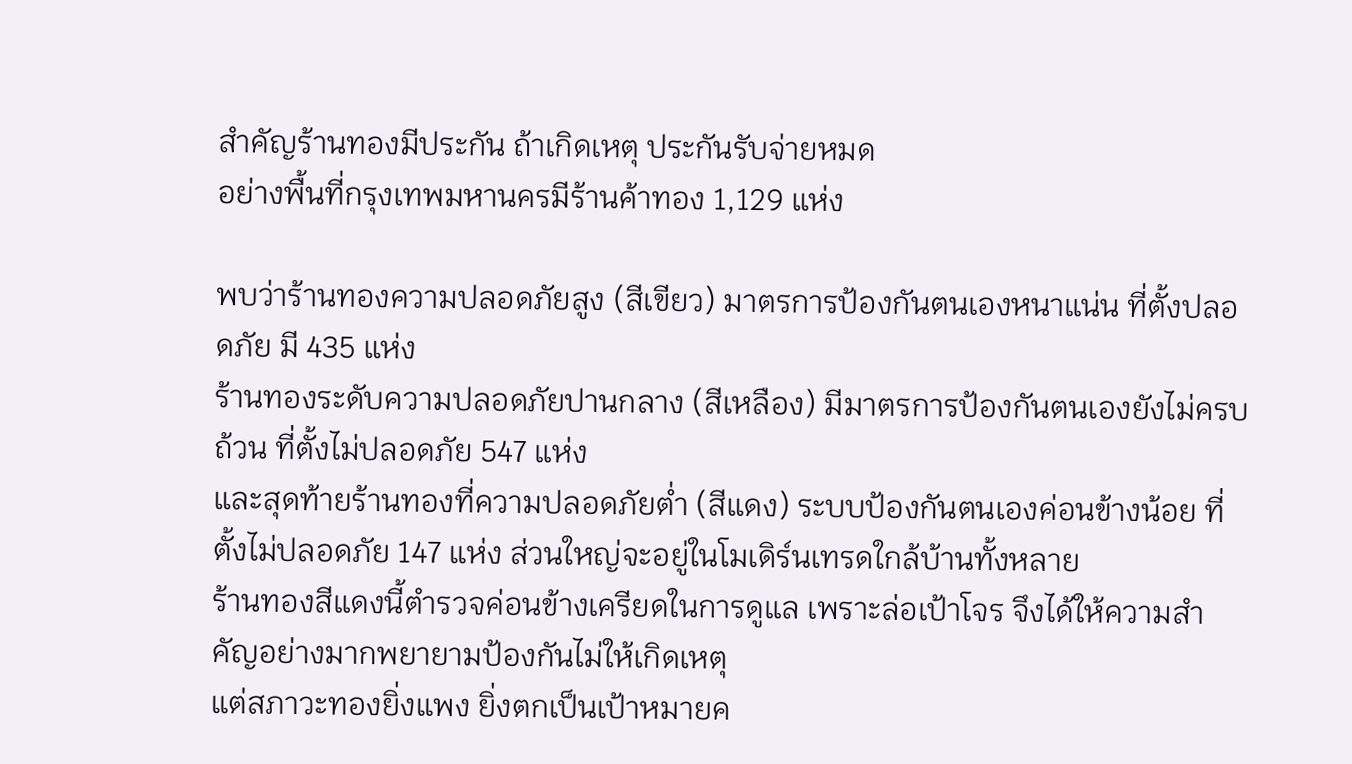สำคัญร้านทองมีประกัน ถ้าเกิดเหตุ ประกันรับจ่ายหมด
อย่างพื้นที่กรุงเทพมหานครมีร้านค้าทอง 1,129 แห่ง

พบว่าร้านทองความปลอดภัยสูง (สีเขียว) มาตรการป้องกันตนเองหนาแน่น ที่ตั้งปลอดภัย มี 435 แห่ง
ร้านทองระดับความปลอดภัยปานกลาง (สีเหลือง) มีมาตรการป้องกันตนเองยังไม่ครบถ้วน ที่ตั้งไม่ปลอดภัย 547 แห่ง
และสุดท้ายร้านทองที่ความปลอดภัยต่ำ (สีแดง) ระบบป้องกันตนเองค่อนข้างน้อย ที่ตั้งไม่ปลอดภัย 147 แห่ง ส่วนใหญ่จะอยู่ในโมเดิร์นเทรดใกล้บ้านทั้งหลาย
ร้านทองสีแดงนี้ตำรวจค่อนข้างเครียดในการดูแล เพราะล่อเป้าโจร จึงได้ให้ความสำคัญอย่างมากพยายามป้องกันไม่ให้เกิดเหตุ
แต่สภาวะทองยิ่งแพง ยิ่งตกเป็นเป้าหมายค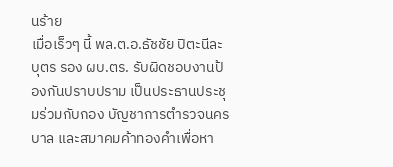นร้าย
เมื่อเร็วๆ นี้ พล.ต.อ.ธัชชัย ปิตะนีละบุตร รอง ผบ.ตร. รับผิดชอบงานป้องกันปราบปราม เป็นประธานประชุมร่วมกับกอง บัญชาการตำรวจนครบาล และสมาคมค้าทองคำเพื่อหา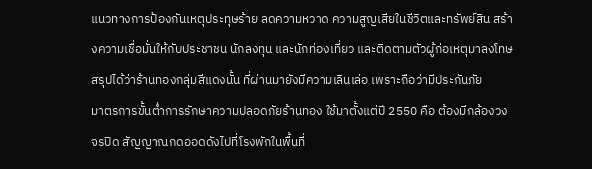แนวทางการป้องกันเหตุประทุษร้าย ลดความหวาด ความสูญเสียในชีวิตและทรัพย์สิน สร้างความเชื่อมั่นให้กับประชาชน นักลงทุน และนักท่องเที่ยว และติดตามตัวผู้ก่อเหตุมาลงโทษ
สรุปได้ว่าร้านทองกลุ่มสีแดงนั้น ที่ผ่านมายังมีความเลินเล่อ เพราะถือว่ามีประกันภัย
มาตรการขั้นต่ำการรักษาความปลอดภัยร้านทอง ใช้มาตั้งแต่ปี 2550 คือ ต้องมีกล้องวงจรปิด สัญญาณกดออดดังไปที่โรงพักในพื้นที่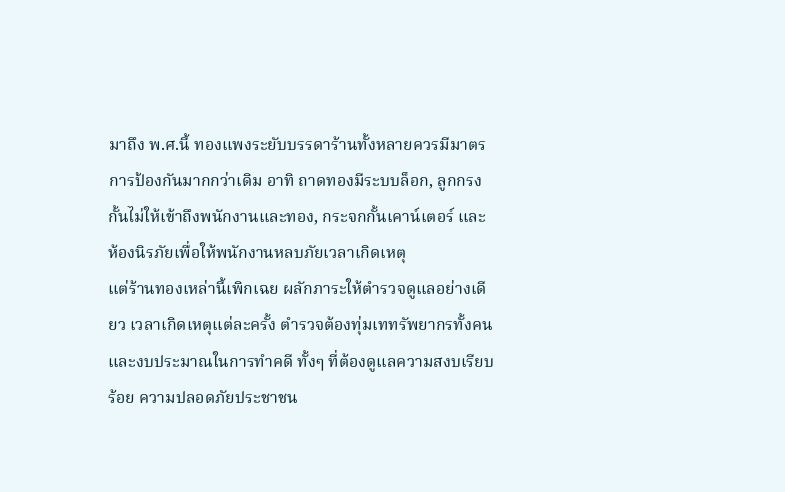มาถึง พ.ศ.นี้ ทองแพงระยับบรรดาร้านทั้งหลายควรมีมาตรการป้องกันมากกว่าเดิม อาทิ ถาดทองมีระบบล็อก, ลูกกรงกั้นไม่ให้เข้าถึงพนักงานและทอง, กระจกกั้นเคาน์เตอร์ และห้องนิรภัยเพื่อให้พนักงานหลบภัยเวลาเกิดเหตุ
แต่ร้านทองเหล่านี้เพิกเฉย ผลักภาระให้ตำรวจดูแลอย่างเดียว เวลาเกิดเหตุแต่ละครั้ง ตำรวจต้องทุ่มเททรัพยากรทั้งคนและงบประมาณในการทำคดี ทั้งๆ ที่ต้องดูแลความสงบเรียบร้อย ความปลอดภัยประชาชน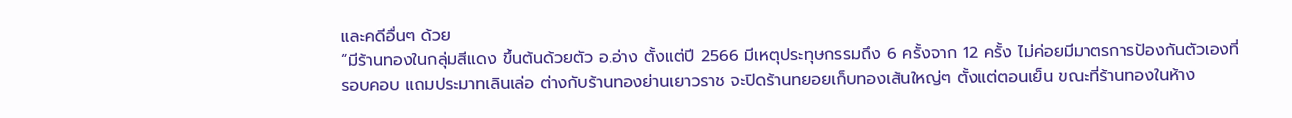และคดีอื่นๆ ด้วย
“มีร้านทองในกลุ่มสีแดง ขึ้นต้นด้วยตัว อ.อ่าง ตั้งแต่ปี 2566 มีเหตุประทุษกรรมถึง 6 ครั้งจาก 12 ครั้ง ไม่ค่อยมีมาตรการป้องกันตัวเองที่รอบคอบ แถมประมาทเลินเล่อ ต่างกับร้านทองย่านเยาวราช จะปิดร้านทยอยเก็บทองเส้นใหญ่ๆ ตั้งแต่ตอนเย็น ขณะที่ร้านทองในห้าง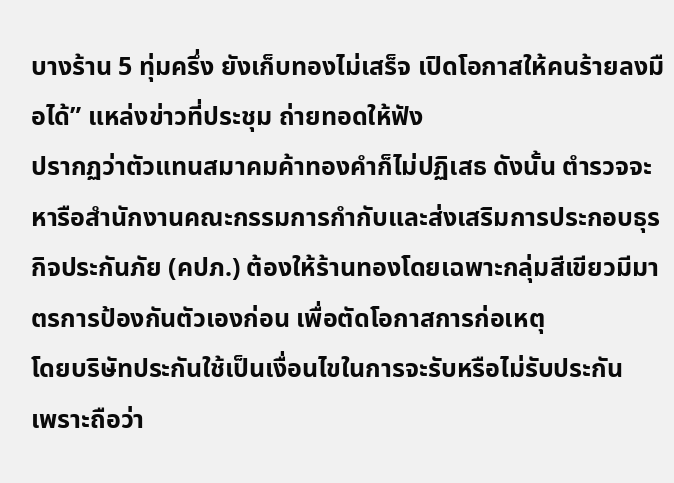บางร้าน 5 ทุ่มครึ่ง ยังเก็บทองไม่เสร็จ เปิดโอกาสให้คนร้ายลงมือได้” แหล่งข่าวที่ประชุม ถ่ายทอดให้ฟัง
ปรากฏว่าตัวแทนสมาคมค้าทองคำก็ไม่ปฏิเสธ ดังนั้น ตำรวจจะหารือสำนักงานคณะกรรมการกำกับและส่งเสริมการประกอบธุรกิจประกันภัย (คปภ.) ต้องให้ร้านทองโดยเฉพาะกลุ่มสีเขียวมีมาตรการป้องกันตัวเองก่อน เพื่อตัดโอกาสการก่อเหตุ
โดยบริษัทประกันใช้เป็นเงื่อนไขในการจะรับหรือไม่รับประกัน
เพราะถือว่า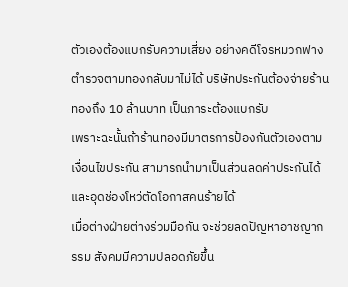ตัวเองต้องแบกรับความเสี่ยง อย่างคดีโจรหมวกฟาง ตำรวจตามทองกลับมาไม่ได้ บริษัทประกันต้องจ่ายร้านทองถึง 10 ล้านบาท เป็นภาระต้องแบกรับ
เพราะฉะนั้นถ้าร้านทองมีมาตรการป้องกันตัวเองตามเงื่อนไขประกัน สามารถนำมาเป็นส่วนลดค่าประกันได้ และอุดช่องโหว่ตัดโอกาสคนร้ายได้
เมื่อต่างฝ่ายต่างร่วมมือกัน จะช่วยลดปัญหาอาชญากรรม สังคมมีความปลอดภัยขึ้น